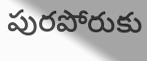పురపోరుకు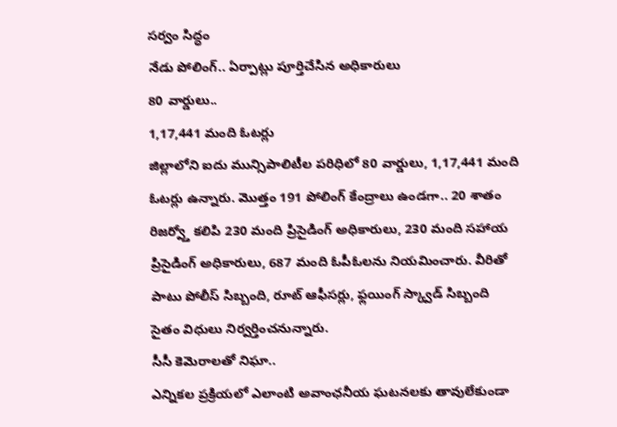సర్వం సిద్ధం
నేడు పోలింగ్.. ఏర్పాట్లు పూర్తిచేసిన అధికారులు
80 వార్డులు..
1,17,441 మంది ఓటర్లు
జిల్లాలోని ఐదు మున్సిపాలిటీల పరిధిలో 80 వార్డులు, 1,17,441 మంది ఓటర్లు ఉన్నారు. మొత్తం 191 పోలింగ్ కేంద్రాలు ఉండగా.. 20 శాతం రిజర్వ్తో కలిపి 230 మంది ప్రిసైడింగ్ అధికారులు, 230 మంది సహాయ ప్రిసైడింగ్ అధికారులు, 687 మంది ఓపీఓలను నియమించారు. వీరితో పాటు పోలీస్ సిబ్బంది, రూట్ ఆఫీసర్లు, ఫ్లయింగ్ స్క్వాడ్ సిబ్బంది సైతం విధులు నిర్వర్తించనున్నారు.
సీసీ కెమెరాలతో నిఘా..
ఎన్నికల ప్రక్రియలో ఎలాంటి అవాంఛనీయ ఘటనలకు తావులేకుండా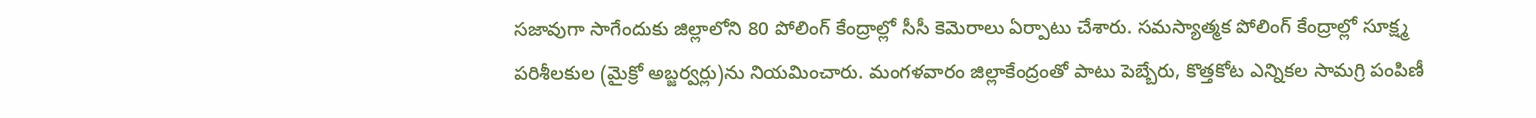సజావుగా సాగేందుకు జిల్లాలోని 80 పోలింగ్ కేంద్రాల్లో సీసీ కెమెరాలు ఏర్పాటు చేశారు. సమస్యాత్మక పోలింగ్ కేంద్రాల్లో సూక్ష్మ పరిశీలకుల (మైక్రో అబ్జర్వర్లు)ను నియమించారు. మంగళవారం జిల్లాకేంద్రంతో పాటు పెబ్బేరు, కొత్తకోట ఎన్నికల సామగ్రి పంపిణీ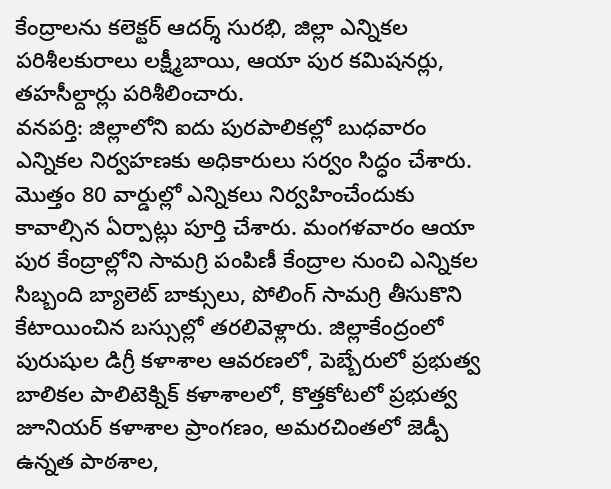కేంద్రాలను కలెక్టర్ ఆదర్శ్ సురభి, జిల్లా ఎన్నికల పరిశీలకురాలు లక్ష్మీబాయి, ఆయా పుర కమిషనర్లు, తహసీల్దార్లు పరిశీలించారు.
వనపర్తి: జిల్లాలోని ఐదు పురపాలికల్లో బుధవారం ఎన్నికల నిర్వహణకు అధికారులు సర్వం సిద్ధం చేశారు. మొత్తం 80 వార్డుల్లో ఎన్నికలు నిర్వహించేందుకు కావాల్సిన ఏర్పాట్లు పూర్తి చేశారు. మంగళవారం ఆయా పుర కేంద్రాల్లోని సామగ్రి పంపిణీ కేంద్రాల నుంచి ఎన్నికల సిబ్బంది బ్యాలెట్ బాక్సులు, పోలింగ్ సామగ్రి తీసుకొని కేటాయించిన బస్సుల్లో తరలివెళ్లారు. జిల్లాకేంద్రంలో పురుషుల డిగ్రీ కళాశాల ఆవరణలో, పెబ్బేరులో ప్రభుత్వ బాలికల పాలిటెక్నిక్ కళాశాలలో, కొత్తకోటలో ప్రభుత్వ జూనియర్ కళాశాల ప్రాంగణం, అమరచింతలో జెడ్పీ ఉన్నత పాఠశాల,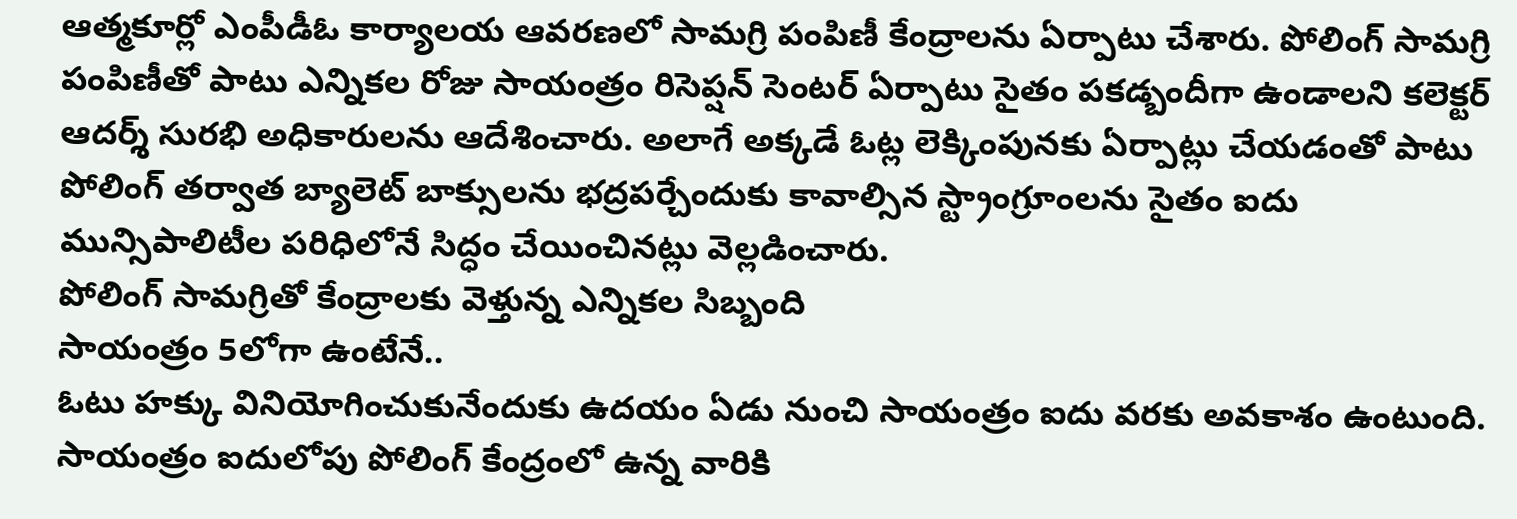ఆత్మకూర్లో ఎంపీడీఓ కార్యాలయ ఆవరణలో సామగ్రి పంపిణీ కేంద్రాలను ఏర్పాటు చేశారు. పోలింగ్ సామగ్రి పంపిణీతో పాటు ఎన్నికల రోజు సాయంత్రం రిసెప్షన్ సెంటర్ ఏర్పాటు సైతం పకడ్బందీగా ఉండాలని కలెక్టర్ ఆదర్శ్ సురభి అధికారులను ఆదేశించారు. అలాగే అక్కడే ఓట్ల లెక్కింపునకు ఏర్పాట్లు చేయడంతో పాటు పోలింగ్ తర్వాత బ్యాలెట్ బాక్సులను భద్రపర్చేందుకు కావాల్సిన స్ట్రాంగ్రూంలను సైతం ఐదు మున్సిపాలిటీల పరిధిలోనే సిద్ధం చేయించినట్లు వెల్లడించారు.
పోలింగ్ సామగ్రితో కేంద్రాలకు వెళ్తున్న ఎన్నికల సిబ్బంది
సాయంత్రం 5లోగా ఉంటేనే..
ఓటు హక్కు వినియోగించుకునేందుకు ఉదయం ఏడు నుంచి సాయంత్రం ఐదు వరకు అవకాశం ఉంటుంది. సాయంత్రం ఐదులోపు పోలింగ్ కేంద్రంలో ఉన్న వారికి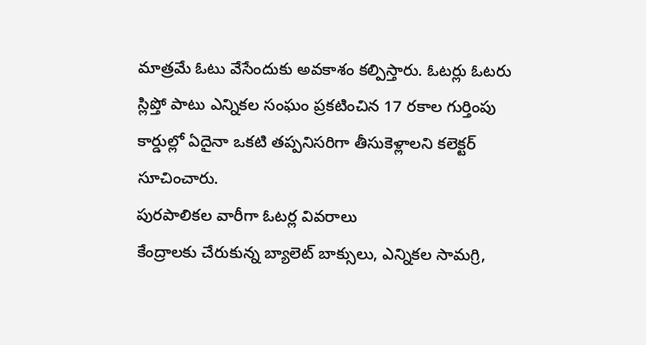మాత్రమే ఓటు వేసేందుకు అవకాశం కల్పిస్తారు. ఓటర్లు ఓటరు స్లిప్తో పాటు ఎన్నికల సంఘం ప్రకటించిన 17 రకాల గుర్తింపు కార్డుల్లో ఏదైనా ఒకటి తప్పనిసరిగా తీసుకెళ్లాలని కలెక్టర్ సూచించారు.
పురపాలికల వారీగా ఓటర్ల వివరాలు
కేంద్రాలకు చేరుకున్న బ్యాలెట్ బాక్సులు, ఎన్నికల సామగ్రి,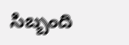సిబ్బంది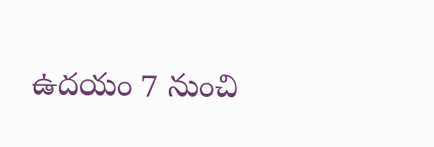ఉదయం 7 నుంచి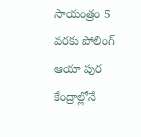సాయంత్రం 5 వరకు పోలింగ్
ఆయా పుర కేంద్రాల్లోనే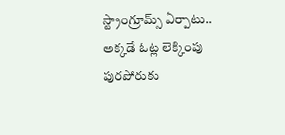స్ట్రాంగ్రూమ్స్ ఏర్పాటు.. అక్కడే ఓట్ల లెక్కింపు
పురపోరుకు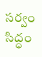సర్వం సిద్ధం